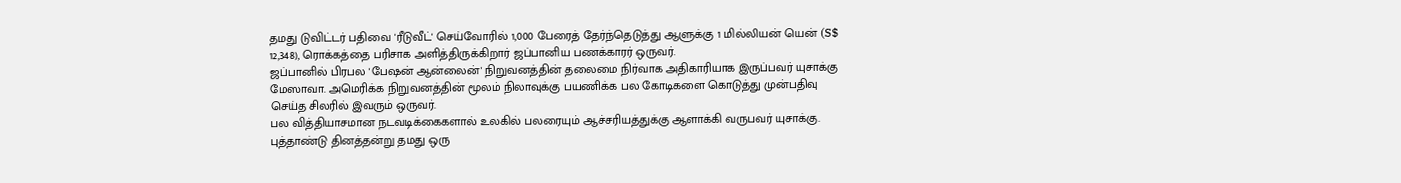தமது டுவிட்டர் பதிவை 'ரீடுவீட்' செய்வோரில் 1,000 பேரைத் தேர்ந்தெடுத்து ஆளுக்கு 1 மில்லியன் யென் (S$ 12,348), ரொக்கத்தை பரிசாக அளித்திருக்கிறார் ஜப்பானிய பணக்காரர் ஒருவர்.
ஜப்பானில் பிரபல 'பேஷன் ஆன்லைன்' நிறுவனத்தின் தலைமை நிர்வாக அதிகாரியாக இருப்பவர் யுசாக்கு மேஸாவா. அமெரிக்க நிறுவனத்தின் மூலம் நிலாவுக்கு பயணிக்க பல கோடிகளை கொடுத்து முன்பதிவு செய்த சிலரில் இவரும் ஒருவர்.
பல வித்தியாசமான நடவடிக்கைகளால் உலகில் பலரையும் ஆச்சரியத்துக்கு ஆளாக்கி வருபவர் யுசாக்கு.
புத்தாண்டு தினத்தன்று தமது ஒரு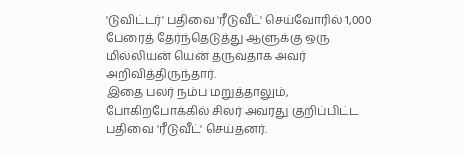'டுவிட்டர்' பதிவை 'ரீடுவீட்' செய்வோரில் 1,000 பேரைத் தேர்ந்தெடுத்து ஆளுக்கு ஒரு மில்லியன் யென் தருவதாக அவர் அறிவித்திருந்தார்.
இதை பலர் நம்ப மறுத்தாலும், போகிறபோக்கில் சிலர் அவரது குறிப்பிட்ட பதிவை 'ரீடுவீட்' செய்தனர்.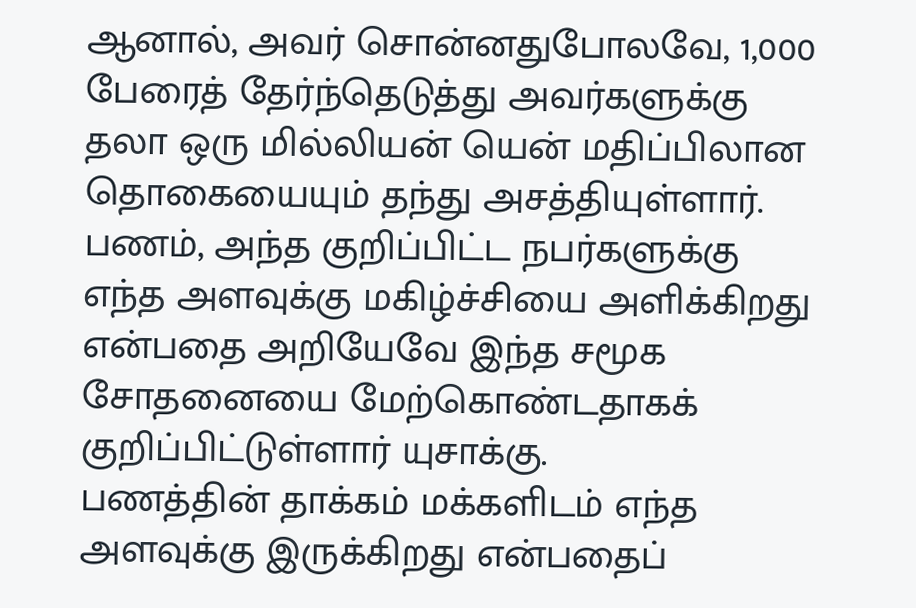ஆனால், அவர் சொன்னதுபோலவே, 1,000 பேரைத் தேர்ந்தெடுத்து அவர்களுக்கு தலா ஒரு மில்லியன் யென் மதிப்பிலான தொகையையும் தந்து அசத்தியுள்ளார்.
பணம், அந்த குறிப்பிட்ட நபர்களுக்கு எந்த அளவுக்கு மகிழ்ச்சியை அளிக்கிறது என்பதை அறியேவே இந்த சமூக சோதனையை மேற்கொண்டதாகக் குறிப்பிட்டுள்ளார் யுசாக்கு.
பணத்தின் தாக்கம் மக்களிடம் எந்த அளவுக்கு இருக்கிறது என்பதைப்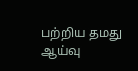பற்றிய தமது ஆய்வு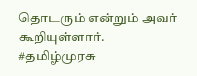தொடரும் என்றும் அவர் கூறியுள்ளார்.
#தமிழ்முரசு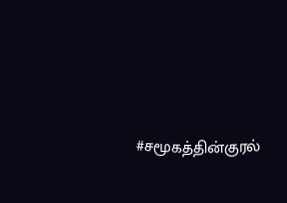#சமூகத்தின்குரல்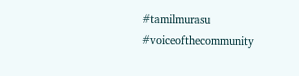#tamilmurasu #voiceofthecommunity